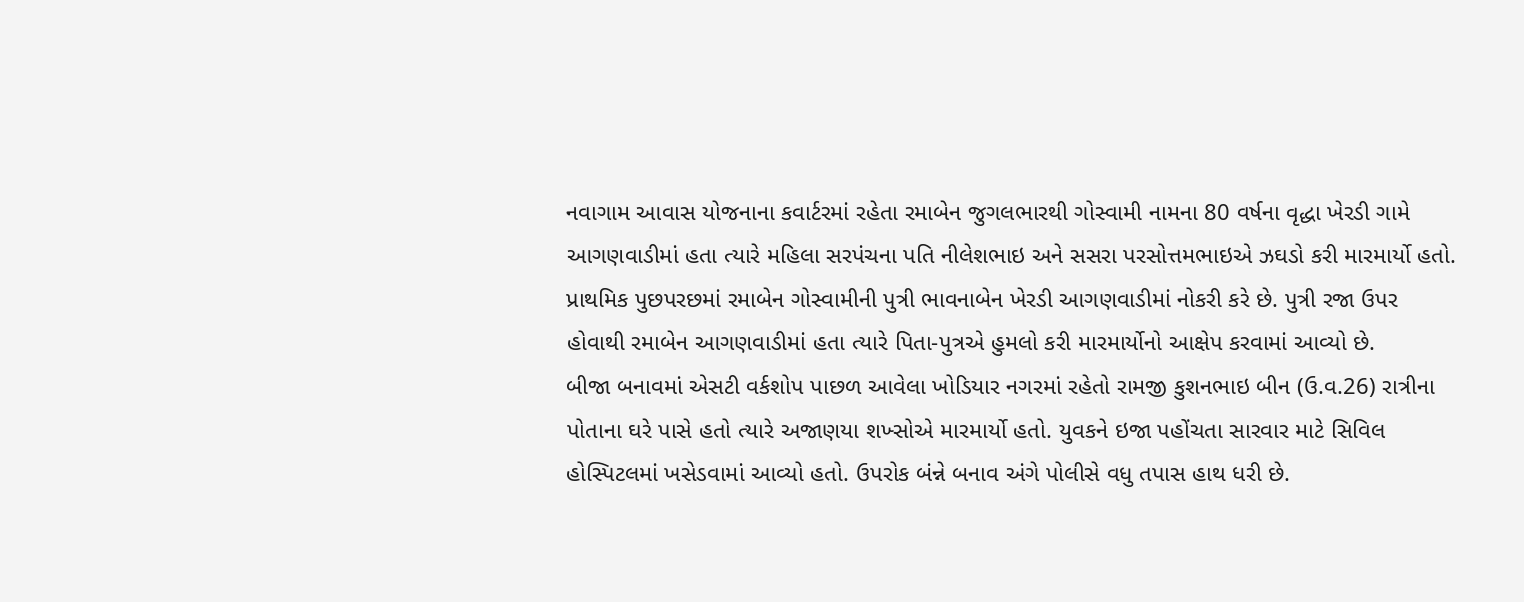નવાગામ આવાસ યોજનાના કવાર્ટરમાં રહેતા રમાબેન જુગલભારથી ગોસ્વામી નામના 80 વર્ષના વૃદ્ધા ખેરડી ગામે આગણવાડીમાં હતા ત્યારે મહિલા સરપંચના પતિ નીલેશભાઇ અને સસરા પરસોત્તમભાઇએ ઝઘડો કરી મારમાર્યો હતો. પ્રાથમિક પુછપરછમાં રમાબેન ગોસ્વામીની પુત્રી ભાવનાબેન ખેરડી આગણવાડીમાં નોકરી કરે છે. પુત્રી રજા ઉપર હોવાથી રમાબેન આગણવાડીમાં હતા ત્યારે પિતા-પુત્રએ હુમલો કરી મારમાર્યોનો આક્ષેપ કરવામાં આવ્યો છે.
બીજા બનાવમાં એસટી વર્કશોપ પાછળ આવેલા ખોડિયાર નગરમાં રહેતો રામજી કુશનભાઇ બીન (ઉ.વ.26) રાત્રીના પોતાના ઘરે પાસે હતો ત્યારે અજાણયા શખ્સોએ મારમાર્યો હતો. યુવકને ઇજા પહોંચતા સારવાર માટે સિવિલ હોસ્પિટલમાં ખસેડવામાં આવ્યો હતો. ઉપરોક બંન્ને બનાવ અંગે પોલીસે વધુ તપાસ હાથ ધરી છે.